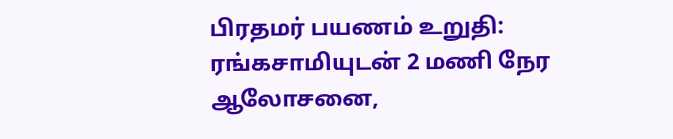பிரதமர் பயணம் உறுதி: ரங்கசாமியுடன் 2 மணி நேர ஆலோசனை,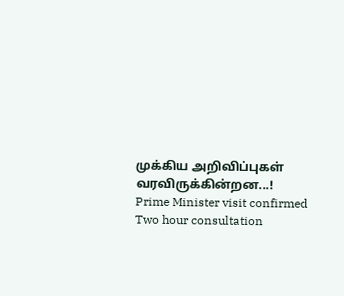முக்கிய அறிவிப்புகள் வரவிருக்கின்றன...!
Prime Minister visit confirmed Two hour consultation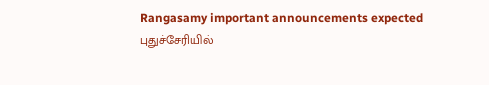Rangasamy important announcements expected
புதுச்சேரியில்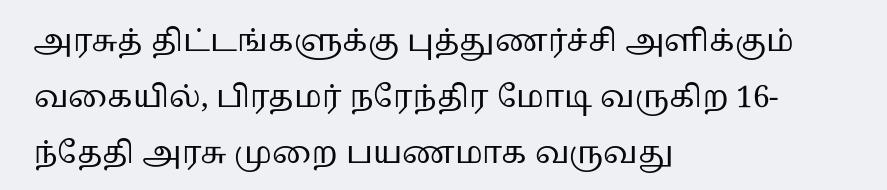அரசுத் திட்டங்களுக்கு புத்துணர்ச்சி அளிக்கும் வகையில், பிரதமர் நரேந்திர மோடி வருகிற 16-ந்தேதி அரசு முறை பயணமாக வருவது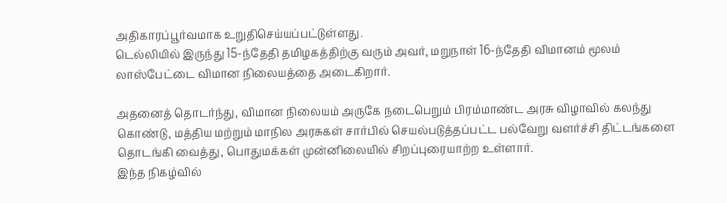அதிகாரப்பூர்வமாக உறுதிசெய்யப்பட்டுள்ளது.
டெல்லியில் இருந்து 15-ந்தேதி தமிழகத்திற்கு வரும் அவர், மறுநாள் 16-ந்தேதி விமானம் மூலம் லாஸ்பேட்டை விமான நிலையத்தை அடைகிறார்.

அதனைத் தொடர்ந்து, விமான நிலையம் அருகே நடைபெறும் பிரம்மாண்ட அரசு விழாவில் கலந்து கொண்டு, மத்திய மற்றும் மாநில அரசுகள் சார்பில் செயல்படுத்தப்பட்ட பல்வேறு வளர்ச்சி திட்டங்களை தொடங்கி வைத்து, பொதுமக்கள் முன்னிலையில் சிறப்புரையாற்ற உள்ளார்.
இந்த நிகழ்வில்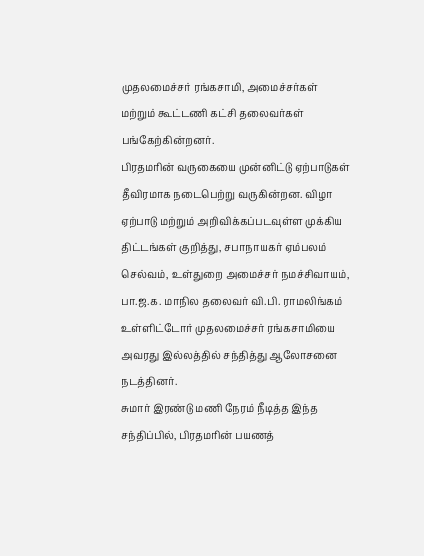முதலமைச்சர் ரங்கசாமி, அமைச்சர்கள் மற்றும் கூட்டணி கட்சி தலைவர்கள் பங்கேற்கின்றனர்.
பிரதமரின் வருகையை முன்னிட்டு ஏற்பாடுகள் தீவிரமாக நடைபெற்று வருகின்றன. விழா ஏற்பாடு மற்றும் அறிவிக்கப்படவுள்ள முக்கிய திட்டங்கள் குறித்து, சபாநாயகர் ஏம்பலம் செல்வம், உள்துறை அமைச்சர் நமச்சிவாயம், பா.ஜ.க. மாநில தலைவர் வி.பி. ராமலிங்கம் உள்ளிட்டோர் முதலமைச்சர் ரங்கசாமியை அவரது இல்லத்தில் சந்தித்து ஆலோசனை நடத்தினர்.
சுமார் இரண்டு மணி நேரம் நீடித்த இந்த சந்திப்பில், பிரதமரின் பயணத்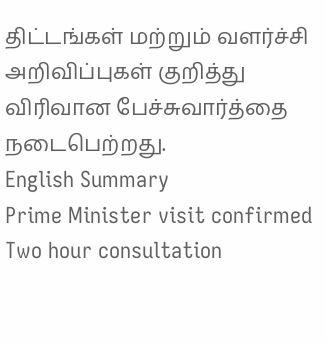திட்டங்கள் மற்றும் வளர்ச்சி அறிவிப்புகள் குறித்து விரிவான பேச்சுவார்த்தை நடைபெற்றது.
English Summary
Prime Minister visit confirmed Two hour consultation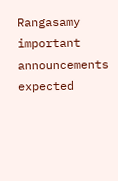Rangasamy important announcements expected